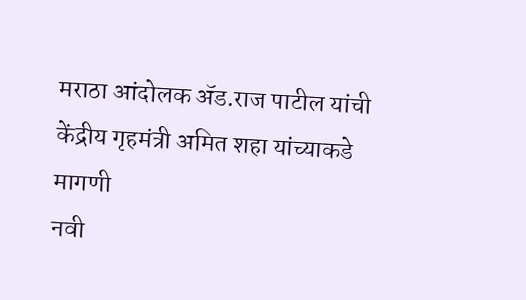मराठा आंदोलक ॲड.राज पाटील यांची केंद्रीय गृहमंत्री अमित शहा यांच्याकडे मागणी
नवी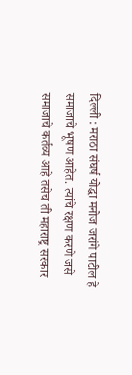दिल्ली : मराठा संघर्ष योद्धा मनोज जरांगे पाटील हे समाजाचे भूषण आहेत. त्यांचे रक्षण करणे जसे समाजाचे कर्तव्य आहे तसेच ती महाराष्ट्र सरकार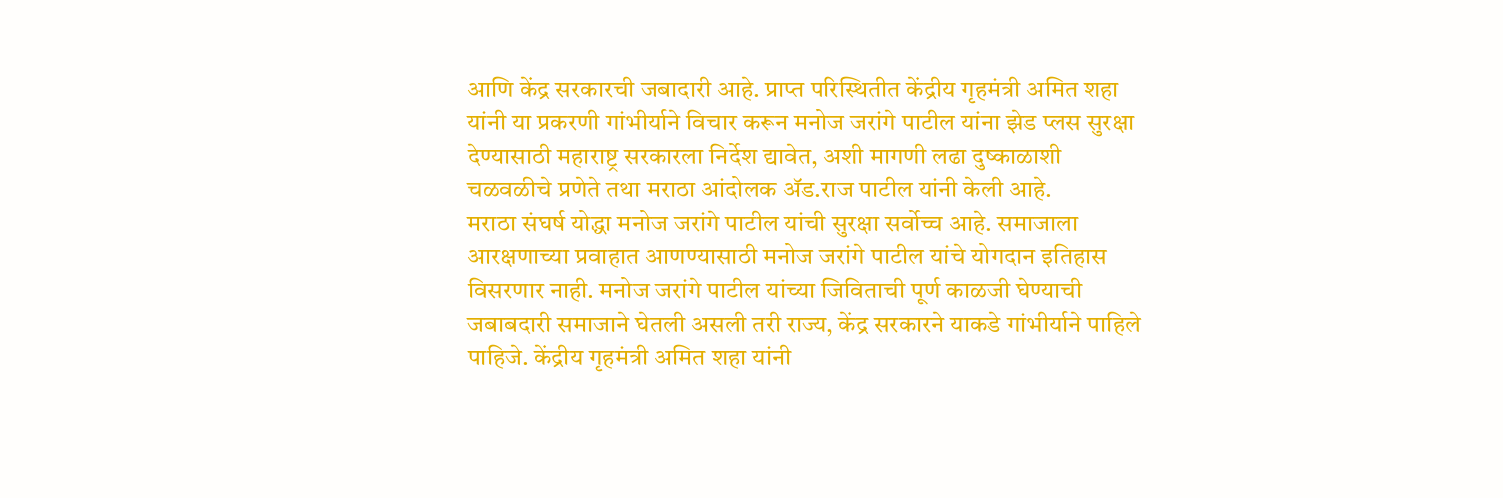आणि केंद्र सरकारची जबादारी आहे. प्राप्त परिस्थितीत केंद्रीय गृहमंत्री अमित शहा यांनी या प्रकरणी गांभीर्याने विचार करून मनोज जरांगे पाटील यांना झेड प्लस सुरक्षा देण्यासाठी महाराष्ट्र सरकारला निर्देश द्यावेत, अशी मागणी लढा दुष्काळाशी चळवळीचे प्रणेते तथा मराठा आंदोलक ॲड.राज पाटील यांनी केली आहे.
मराठा संघर्ष योद्धा मनोज जरांगे पाटील यांची सुरक्षा सर्वोच्च आहे. समाजाला आरक्षणाच्या प्रवाहात आणण्यासाठी मनोज जरांगे पाटील यांचे योगदान इतिहास विसरणार नाही. मनोज जरांगे पाटील यांच्या जिविताची पूर्ण काळजी घेण्याची जबाबदारी समाजाने घेतली असली तरी राज्य, केंद्र सरकारने याकडे गांभीर्याने पाहिले पाहिजे. केंद्रीय गृहमंत्री अमित शहा यांनी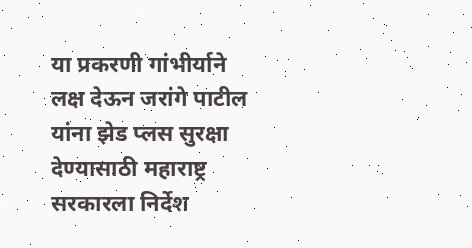या प्रकरणी गांभीर्याने लक्ष देऊन जरांगे पाटील यांना झेड प्लस सुरक्षा देण्यासाठी महाराष्ट्र सरकारला निर्देश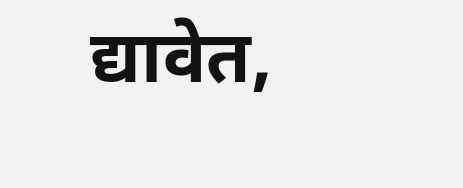द्यावेत,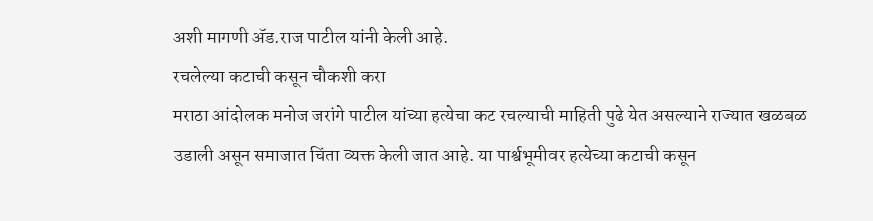अशी मागणी ॲड.राज पाटील यांनी केली आहे.
रचलेल्या कटाची कसून चौकशी करा
मराठा आंदोलक मनोज जरांगे पाटील यांच्या हत्येचा कट रचल्याची माहिती पुढे येत असल्याने राज्यात खळबळ उडाली असून समाजात चिंता व्यक्त केली जात आहे. या पार्श्वभूमीवर हत्येच्या कटाची कसून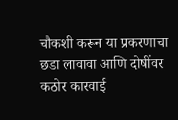चौकशी करून या प्रकरणाचा छडा लावावा आणि दोषींवर कठोर कारवाई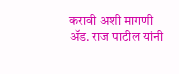करावी अशी मागणी ॲड. राज पाटील यांनी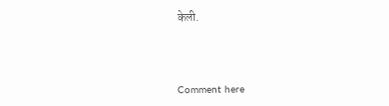केली.



Comment here